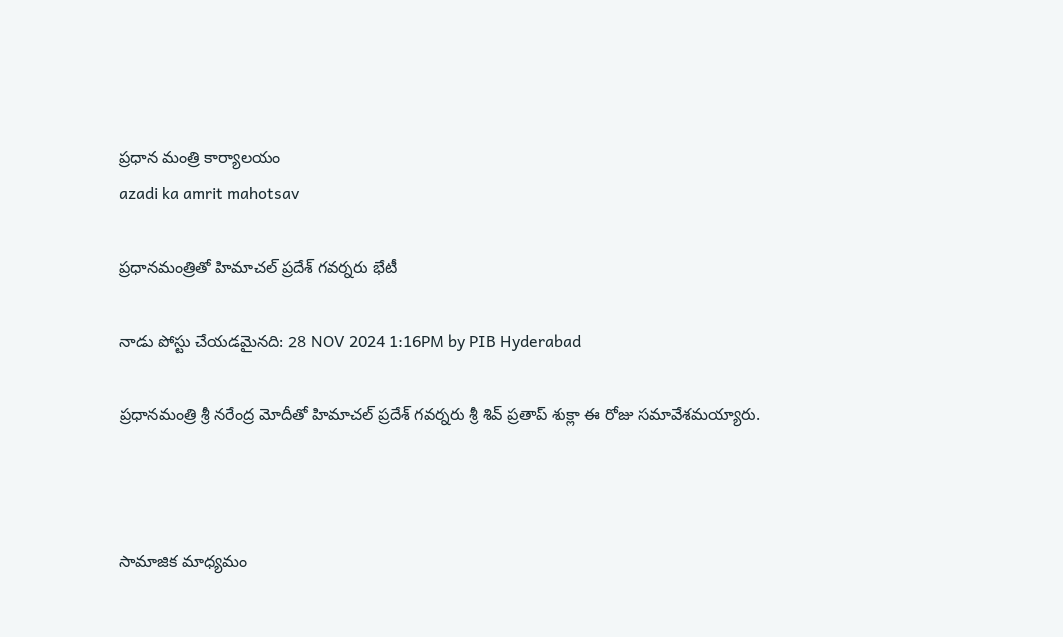ప్రధాన మంత్రి కార్యాలయం
azadi ka amrit mahotsav

ప్రధానమంత్రితో హిమాచల్ ప్రదేశ్ గవర్నరు భేటీ

నాడు పోస్టు చేయడమైనది: 28 NOV 2024 1:16PM by PIB Hyderabad

ప్రధానమంత్రి శ్రీ నరేంద్ర మోదీతో హిమాచల్ ప్రదేశ్ గవర్నరు శ్రీ శివ్ ప్రతాప్ శుక్లా ఈ రోజు సమావేశమయ్యారు.



సామాజిక మాధ్యమం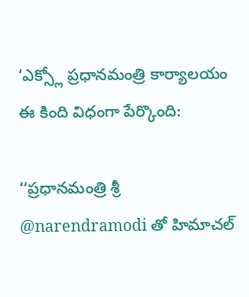‘ఎక్స్లో ప్రధానమంత్రి కార్యాలయం ఈ కింది విధంగా పేర్కొంది:

‘‘ప్రధానమంత్రి శ్రీ @narendramodi తో హిమాచల్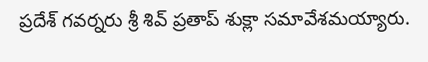ప్రదేశ్ గవర్నరు శ్రీ శివ్ ప్రతాప్ శుక్లా సమావేశమయ్యారు.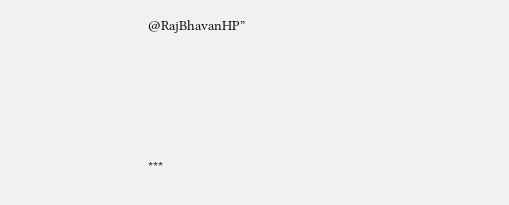@RajBhavanHP”





***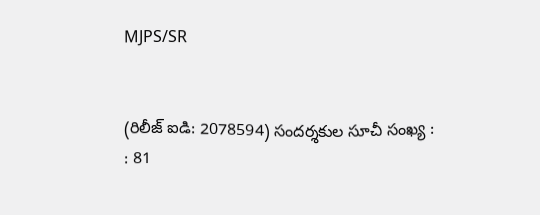MJPS/SR


(రిలీజ్ ఐడి: 2078594) సందర్శకుల సూచీ సంఖ్య : : 81